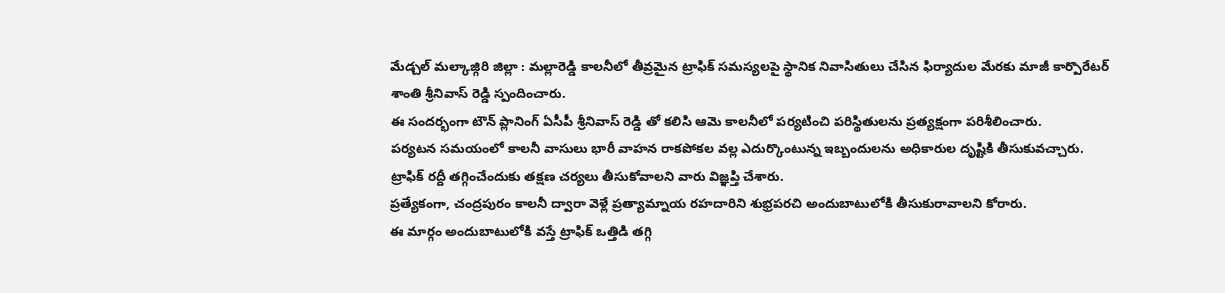మేడ్చల్ మల్కాజ్గిరి జిల్లా : మల్లారెడ్డి కాలనీలో తీవ్రమైన ట్రాఫిక్ సమస్యలపై స్థానిక నివాసితులు చేసిన ఫిర్యాదుల మేరకు మాజీ కార్పొరేటర్ శాంతి శ్రీనివాస్ రెడ్డి స్పందించారు.
ఈ సందర్భంగా టౌన్ ప్లానింగ్ ఏసీపీ శ్రీనివాస్ రెడ్డి తో కలిసి ఆమె కాలనీలో పర్యటించి పరిస్థితులను ప్రత్యక్షంగా పరిశీలించారు.
పర్యటన సమయంలో కాలనీ వాసులు భారీ వాహన రాకపోకల వల్ల ఎదుర్కొంటున్న ఇబ్బందులను అధికారుల దృష్టికి తీసుకువచ్చారు.
ట్రాఫిక్ రద్దీ తగ్గించేందుకు తక్షణ చర్యలు తీసుకోవాలని వారు విజ్ఞప్తి చేశారు.
ప్రత్యేకంగా, చంద్రపురం కాలనీ ద్వారా వెళ్లే ప్రత్యామ్నాయ రహదారిని శుభ్రపరచి అందుబాటులోకి తీసుకురావాలని కోరారు.
ఈ మార్గం అందుబాటులోకి వస్తే ట్రాఫిక్ ఒత్తిడి తగ్గి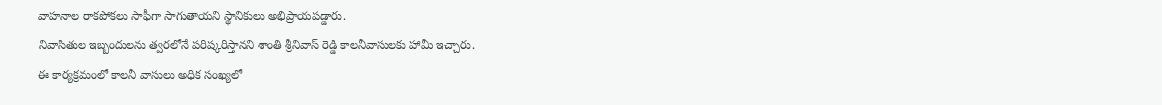వాహనాల రాకపోకలు సాఫీగా సాగుతాయని స్థానికులు అభిప్రాయపడ్డారు.
నివాసితుల ఇబ్బందులను త్వరలోనే పరిష్కరిస్తానని శాంతి శ్రీనివాస్ రెడ్డి కాలనీవాసులకు హామీ ఇచ్చారు.
ఈ కార్యక్రమంలో కాలనీ వాసులు అధిక సంఖ్యలో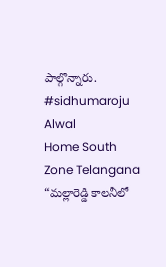పాల్గొన్నారు.
#sidhumaroju
Alwal
Home South Zone Telangana “మల్లారెడ్డి కాలనీలో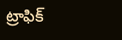ట్రాఫిక్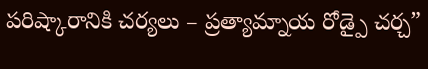పరిష్కారానికి చర్యలు – ప్రత్యామ్నాయ రోడ్పై చర్చ”